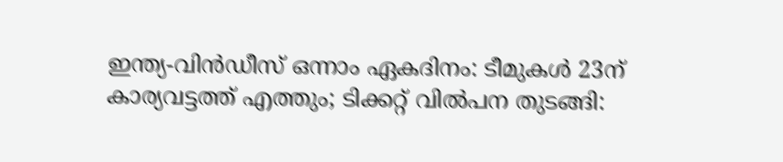ഇന്ത്യ-വിൻഡീസ് ഒന്നാം ഏകദിനം: ടീമുകൾ 23ന് കാര്യവട്ടത്ത് എത്തും; ടിക്കറ്റ് വിൽപന തുടങ്ങി: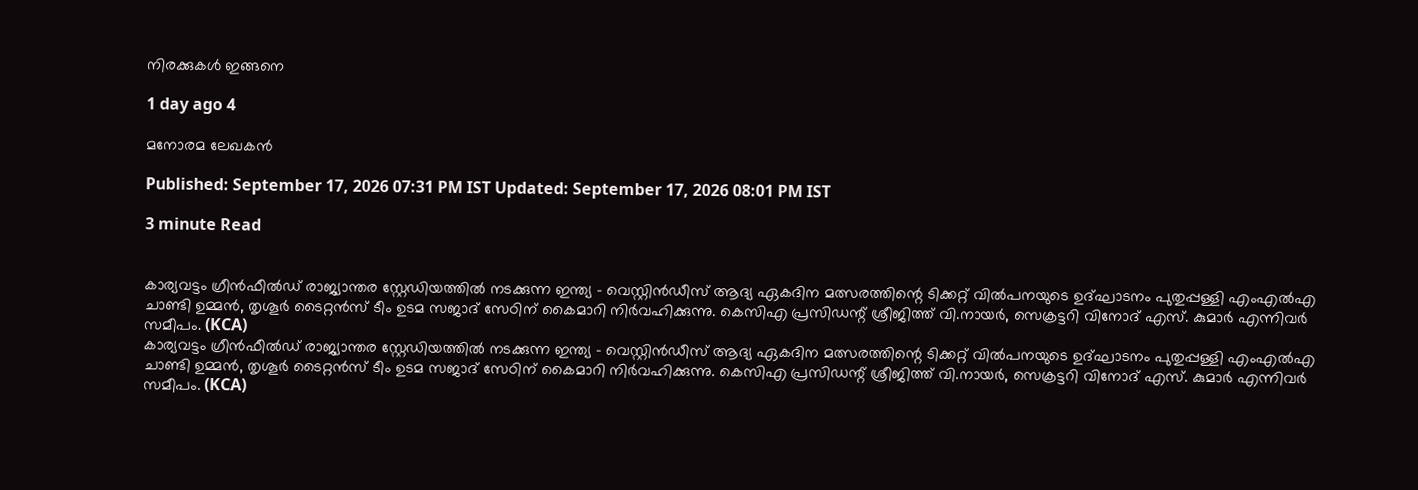നിരക്കുകൾ ഇങ്ങനെ

1 day ago 4

മനോരമ ലേഖകൻ

Published: September 17, 2026 07:31 PM IST Updated: September 17, 2026 08:01 PM IST

3 minute Read


കാര്യവട്ടം ഗ്രീൻഫീൽഡ് രാജ്യാന്തര സ്റ്റേഡിയത്തിൽ നടക്കുന്ന ഇന്ത്യ - വെസ്റ്റിൻഡീസ് ആദ്യ ഏകദിന മത്സരത്തിന്റെ ടിക്കറ്റ് വിൽപനയുടെ ഉദ്ഘാടനം പുതുപ്പള്ളി എംഎൽഎ ചാണ്ടി ഉമ്മൻ, തൃശൂർ ടൈറ്റൻസ് ടീം ഉടമ സജാദ് സേഠിന് കൈമാറി നിർവഹിക്കുന്നു. കെസിഎ പ്രസിഡന്റ് ശ്രീജിത്ത് വി.നായർ, സെക്രട്ടറി വിനോദ് എസ്. കുമാർ എന്നിവർ സമീപം. (KCA)
കാര്യവട്ടം ഗ്രീൻഫീൽഡ് രാജ്യാന്തര സ്റ്റേഡിയത്തിൽ നടക്കുന്ന ഇന്ത്യ - വെസ്റ്റിൻഡീസ് ആദ്യ ഏകദിന മത്സരത്തിന്റെ ടിക്കറ്റ് വിൽപനയുടെ ഉദ്ഘാടനം പുതുപ്പള്ളി എംഎൽഎ ചാണ്ടി ഉമ്മൻ, തൃശൂർ ടൈറ്റൻസ് ടീം ഉടമ സജാദ് സേഠിന് കൈമാറി നിർവഹിക്കുന്നു. കെസിഎ പ്രസിഡന്റ് ശ്രീജിത്ത് വി.നായർ, സെക്രട്ടറി വിനോദ് എസ്. കുമാർ എന്നിവർ സമീപം. (KCA)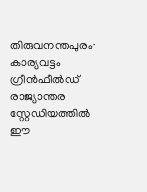തിരുവനന്തപുരം∙ കാര്യവട്ടം ഗ്രീൻഫീൽഡ് രാജ്യാന്തര സ്റ്റേഡിയത്തിൽ ഈ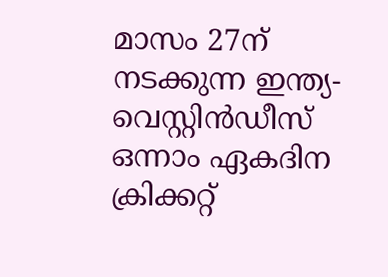മാസം 27ന് നടക്കുന്ന ഇന്ത്യ-വെസ്റ്റിൻഡീസ് ഒന്നാം ഏകദിന ക്രിക്കറ്റ്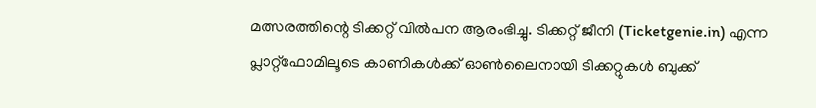മത്സരത്തിന്റെ ടിക്കറ്റ് വിൽപന ആരംഭിച്ചു. ടിക്കറ്റ് ജീനി (Ticketgenie.in) എന്ന പ്ലാറ്റ്ഫോമിലൂടെ കാണികൾക്ക് ഓൺലൈനായി ടിക്കറ്റുകൾ ബുക്ക്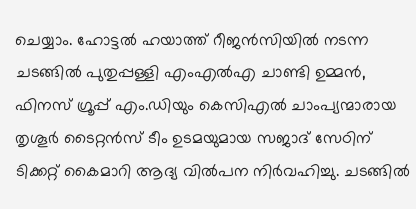ചെയ്യാം. ഹോട്ടൽ ഹയാത്ത് റീജൻസിയിൽ നടന്ന ചടങ്ങിൽ പുതുപ്പള്ളി എംഎൽഎ ചാണ്ടി ഉമ്മൻ, ഫിനസ് ഗ്രൂപ്പ് എം.ഡിയും കെസിഎൽ ചാംപ്യന്മാരായ തൃശൂർ ടൈറ്റൻസ് ടീം ഉടമയുമായ സജാദ് സേഠിന് ടിക്കറ്റ് കൈമാറി ആദ്യ വിൽപന നിർവഹിച്ചു. ചടങ്ങിൽ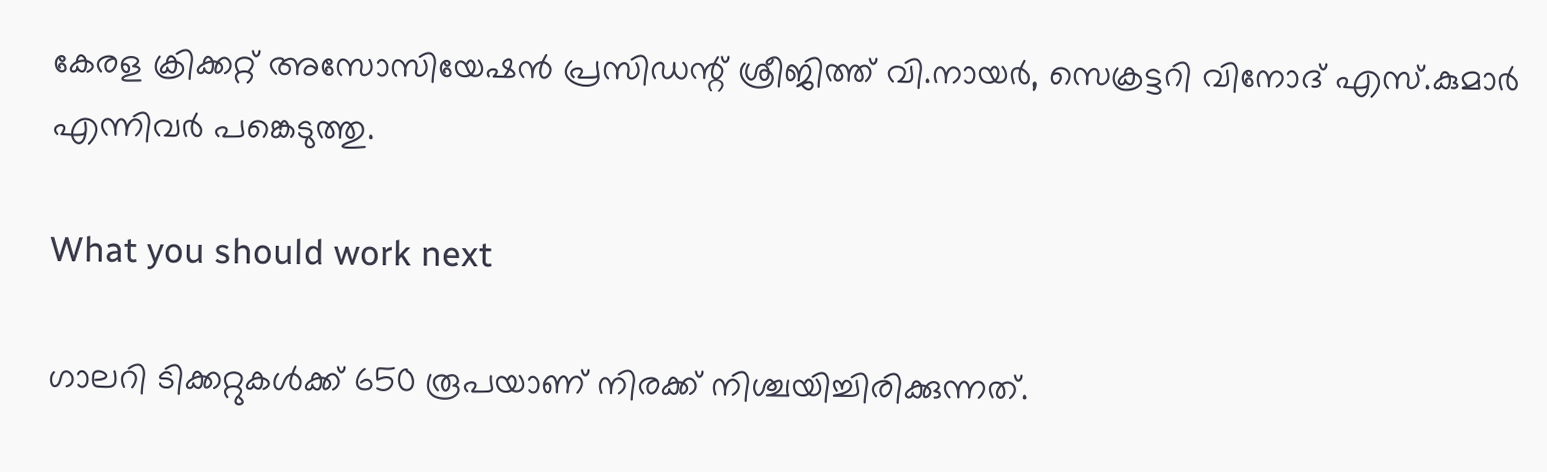കേരള ക്രിക്കറ്റ് അസോസിയേഷൻ പ്രസിഡന്റ് ശ്രീജിത്ത് വി.നായർ, സെക്രട്ടറി വിനോദ് എസ്.കുമാർ എന്നിവർ പങ്കെടുത്തു.

What you should work next

ഗാലറി ടിക്കറ്റുകൾക്ക് 650 രൂപയാണ് നിരക്ക് നിശ്ചയിച്ചിരിക്കുന്നത്.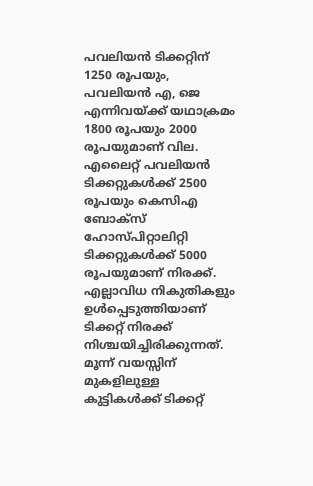പവലിയൻ ടിക്കറ്റിന് 1250 രൂപയും, പവലിയൻ എ, ജെ എന്നിവയ്ക്ക് യഥാക്രമം 1800 രൂപയും 2000 രൂപയുമാണ് വില. എലൈറ്റ് പവലിയൻ ടിക്കറ്റുകൾക്ക് 2500 രൂപയും കെസിഎ ബോക്സ് ഹോസ്പിറ്റാലിറ്റി ടിക്കറ്റുകൾക്ക് 5000 രൂപയുമാണ് നിരക്ക്. എല്ലാവിധ നികുതികളും ഉൾപ്പെടുത്തിയാണ് ടിക്കറ്റ് നിരക്ക് നിശ്ചയിച്ചിരിക്കുന്നത്. മൂന്ന് വയസ്സിന് മുകളിലുള്ള കുട്ടികൾക്ക് ടിക്കറ്റ്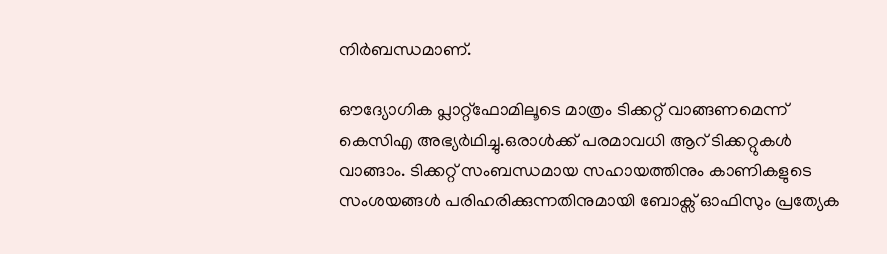നിർബന്ധമാണ്.

ഔദ്യോഗിക പ്ലാറ്റ്ഫോമിലൂടെ മാത്രം ടിക്കറ്റ് വാങ്ങണമെന്ന് കെസിഎ അഭ്യർഥിച്ചു.ഒരാൾക്ക് പരമാവധി ആറ് ടിക്കറ്റുകൾ വാങ്ങാം. ടിക്കറ്റ് സംബന്ധമായ സഹായത്തിനും കാണികളുടെ സംശയങ്ങൾ പരിഹരിക്കുന്നതിനുമായി ബോക്സ് ഓഫിസും പ്രത്യേക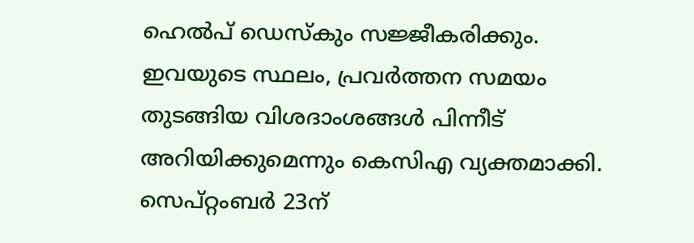ഹെൽപ് ഡെസ്കും സജ്ജീകരിക്കും. ഇവയുടെ സ്ഥലം, പ്രവർത്തന സമയം തുടങ്ങിയ വിശദാംശങ്ങൾ പിന്നീട് അറിയിക്കുമെന്നും കെസിഎ വ്യക്തമാക്കി. സെപ്റ്റംബർ 23ന്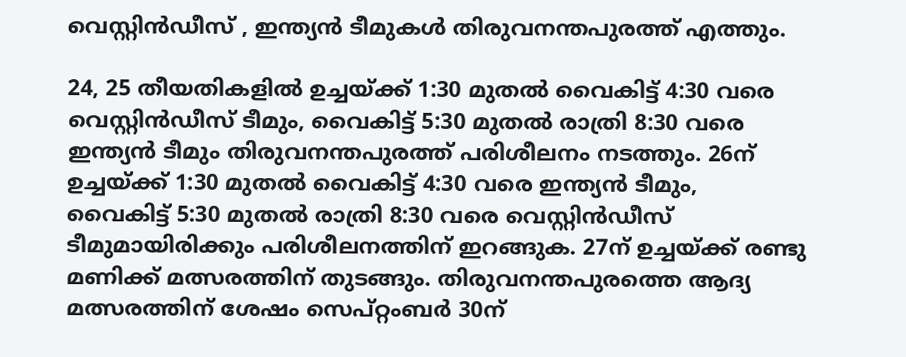വെസ്റ്റിൻഡീസ് , ഇന്ത്യൻ ടീമുകൾ തിരുവനന്തപുരത്ത് എത്തും.

24, 25 തീയതികളിൽ ഉച്ചയ്ക്ക് 1:30 മുതൽ വൈകിട്ട് 4:30 വരെ വെസ്റ്റിൻഡീസ് ടീമും, വൈകിട്ട് 5:30 മുതൽ രാത്രി 8:30 വരെ ഇന്ത്യൻ ടീമും തിരുവനന്തപുരത്ത് പരിശീലനം നടത്തും. 26ന് ഉച്ചയ്ക്ക് 1:30 മുതൽ വൈകിട്ട് 4:30 വരെ ഇന്ത്യൻ ടീമും, വൈകിട്ട് 5:30 മുതൽ രാത്രി 8:30 വരെ വെസ്റ്റിൻഡീസ് ടീമുമായിരിക്കും പരിശീലനത്തിന് ഇറങ്ങുക. 27ന് ഉച്ചയ്ക്ക് രണ്ടു മണിക്ക് മത്സരത്തിന് തുടങ്ങും. തിരുവനന്തപുരത്തെ ആദ്യ മത്സരത്തിന് ശേഷം സെപ്റ്റംബർ 30ന്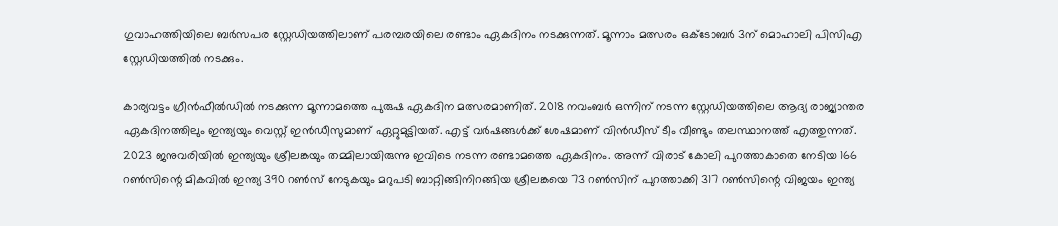ഗുവാഹത്തിയിലെ ബർസപര സ്റ്റേഡിയത്തിലാണ് പരമ്പരയിലെ രണ്ടാം ഏകദിനം നടക്കുന്നത്. മൂന്നാം മത്സരം ഒക്ടോബർ 3ന് മൊഹാലി പിസിഎ സ്റ്റേഡിയത്തിൽ നടക്കും.

കാര്യവട്ടം ഗ്രീൻഫീൽഡിൽ നടക്കുന്ന മൂന്നാമത്തെ പുരുഷ ഏകദിന മത്സരമാണിത്. 2018 നവംബർ ഒന്നിന് നടന്ന സ്റ്റേഡിയത്തിലെ ആദ്യ രാജ്യാന്തര ഏകദിനത്തിലും ഇന്ത്യയും വെസ്റ്റ് ഇൻഡീസുമാണ് ഏറ്റുമുട്ടിയത്. എട്ട് വർഷങ്ങൾക്ക് ശേഷമാണ് വിൻഡീസ് ടീം വീണ്ടും തലസ്ഥാനത്ത് എത്തുന്നത്. 2023 ജനുവരിയിൽ ഇന്ത്യയും ശ്രീലങ്കയും തമ്മിലായിരുന്നു ഇവിടെ നടന്ന രണ്ടാമത്തെ ഏകദിനം. അന്ന് വിരാട് കോലി പുറത്താകാതെ നേടിയ 166 റൺസിന്റെ മികവിൽ ഇന്ത്യ 390 റൺസ് നേടുകയും മറുപടി ബാറ്റിങ്ങിനിറങ്ങിയ ശ്രീലങ്കയെ 73 റൺസിന് പുറത്താക്കി 317 റൺസിന്റെ വിജയം ഇന്ത്യ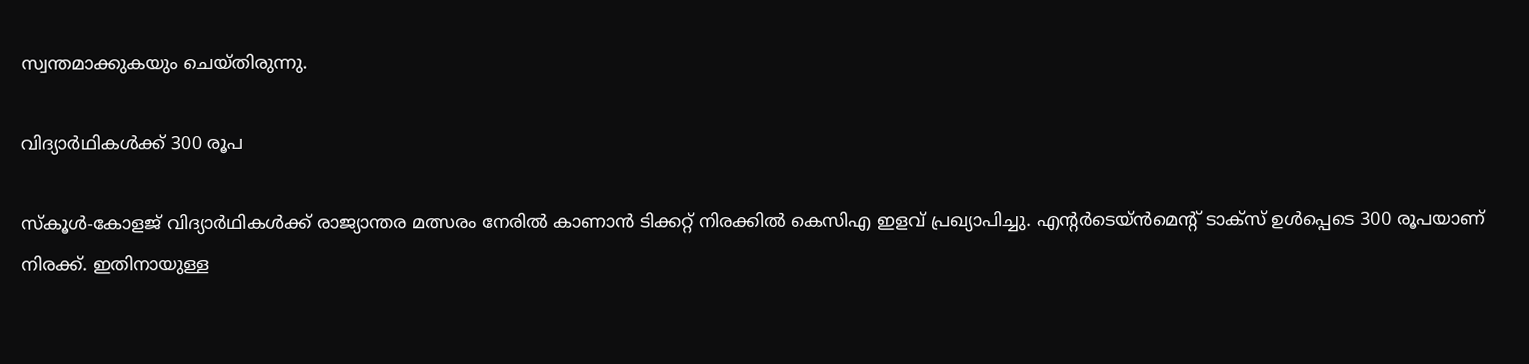സ്വന്തമാക്കുകയും ചെയ്തിരുന്നു.

വിദ്യാർഥികൾക്ക് 300 രൂപ

സ്കൂൾ‌-കോളജ് വിദ്യാർഥികൾക്ക് രാജ്യാന്തര മത്സരം നേരിൽ കാണാൻ ടിക്കറ്റ് നിരക്കിൽ കെസിഎ ഇളവ് പ്രഖ്യാപിച്ചു. എന്റർടെയ്ൻമെന്റ് ടാക്സ് ഉൾപ്പെടെ 300 രൂപയാണ് നിരക്ക്. ഇതിനായുള്ള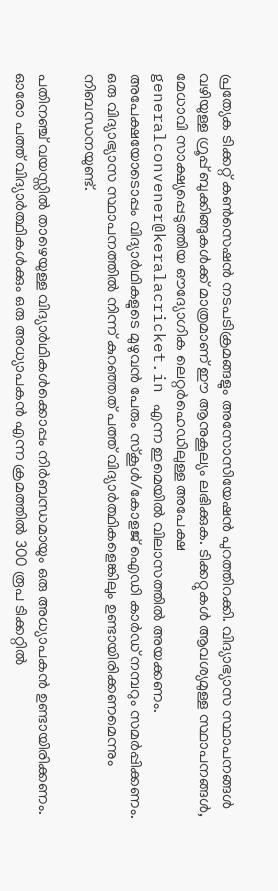പ്രത്യേക ടിക്കറ്റ് കൺസെഷൻ നടപടിക്രമങ്ങളും അസോസിയേഷൻ പുറത്തിറക്കി. വിദ്യാഭ്യാസ സ്ഥാപനങ്ങൾ വഴിയുള്ള ഗ്രൂപ്പ് ബുക്കിങ്ങുകൾക്ക് മാത്രമാണ് ഈ ആനുകൂല്യം ലഭിക്കുക. ടിക്കറ്റുകൾ ആവശ്യമുള്ള സ്ഥാപനങ്ങൾ, മേധാവി സാക്ഷ്യപ്പെടുത്തിയ ഔദ്യോഗിക ലെറ്റർഹെഡിലുള്ള അപേക്ഷ generalconvener@keralacricket.in എന്ന ഇമെയിൽ വിലാസത്തിൽ അയക്കണം. അപേക്ഷയോടൊപ്പം വിദ്യാർഥികളുടെ മുഴുവൻ പേരും സ്കൂൾ/കോളജ് ഐഡി കാർഡ് നമ്പറും സമർപ്പിക്കണം. ഒരു വിദ്യാഭ്യാസ സ്ഥാപനത്തിൽ നിന്ന് കുറഞ്ഞത് പത്ത് വിദ്യാർത്ഥികളെങ്കിലും ഉണ്ടായിരിക്കണമെന്നും നിബന്ധനയുണ്ട്.

പതിനഞ്ച് വയസ്സിൽ താഴെയുള്ള വിദ്യാർഥികൾക്കൊപ്പം നിർബന്ധമായും ഒരു അധ്യാപകൻ ഉണ്ടായിരിക്കണം. ഓരോ പത്ത് വിദ്യാർത്ഥികൾക്കും ഒരു അധ്യാപകൻ എന്ന ക്രമത്തിൽ 300 രൂപ ടിക്കറ്റിൽ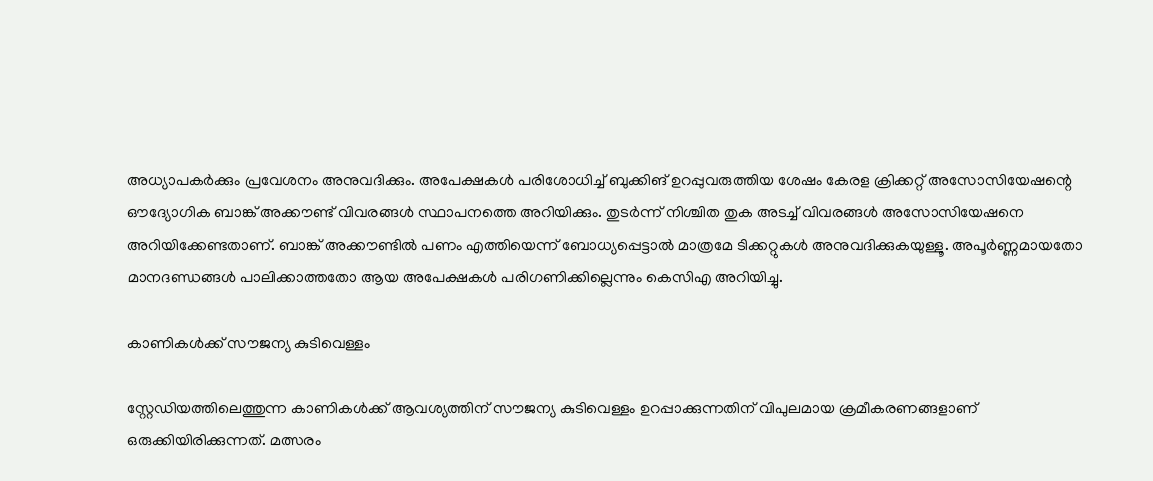അധ്യാപകർക്കും പ്രവേശനം അനുവദിക്കും. അപേക്ഷകൾ പരിശോധിച്ച് ബുക്കിങ് ഉറപ്പുവരുത്തിയ ശേഷം കേരള ക്രിക്കറ്റ് അസോസിയേഷന്റെ ഔദ്യോഗിക ബാങ്ക് അക്കൗണ്ട് വിവരങ്ങൾ സ്ഥാപനത്തെ അറിയിക്കും. തുടർന്ന് നിശ്ചിത തുക അടച്ച് വിവരങ്ങൾ അസോസിയേഷനെ അറിയിക്കേണ്ടതാണ്. ബാങ്ക് അക്കൗണ്ടിൽ പണം എത്തിയെന്ന് ബോധ്യപ്പെട്ടാൽ മാത്രമേ ടിക്കറ്റുകൾ അനുവദിക്കുകയുള്ളൂ. അപൂർണ്ണമായതോ മാനദണ്ഡങ്ങൾ പാലിക്കാത്തതോ ആയ അപേക്ഷകൾ പരിഗണിക്കില്ലെന്നും കെസിഎ അറിയിച്ചു.

കാണികൾക്ക് സൗജന്യ കുടിവെള്ളം

സ്റ്റേഡിയത്തിലെത്തുന്ന കാണികൾക്ക് ആവശ്യത്തിന് സൗജന്യ കുടിവെള്ളം ഉറപ്പാക്കുന്നതിന് വിപുലമായ ക്രമീകരണങ്ങളാണ് ഒരുക്കിയിരിക്കുന്നത്. മത്സരം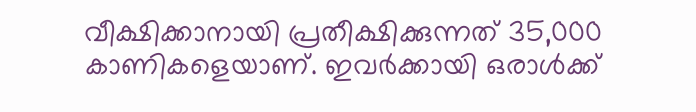വീക്ഷിക്കാനായി പ്രതീക്ഷിക്കുന്നത് 35,000 കാണികളെയാണ്. ഇവർക്കായി ഒരാൾക്ക്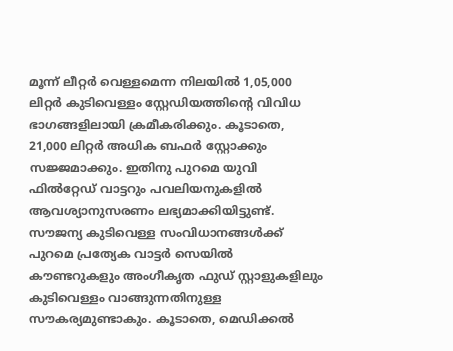മൂന്ന് ലീറ്റർ വെള്ളമെന്ന നിലയിൽ 1,05,000 ലിറ്റർ കുടിവെള്ളം സ്റ്റേഡിയത്തിന്റെ വിവിധ ഭാഗങ്ങളിലായി ക്രമീകരിക്കും. കൂടാതെ, 21,000 ലിറ്റർ അധിക ബഫർ സ്റ്റോക്കും സജ്ജമാക്കും. ഇതിനു പുറമെ യുവി ഫിൽറ്റേഡ് വാട്ടറും പവലിയനുകളിൽ ആവശ്യാനുസരണം ലഭ്യമാക്കിയിട്ടുണ്ട്. സൗജന്യ കുടിവെള്ള സംവിധാനങ്ങൾക്ക് പുറമെ പ്രത്യേക വാട്ടർ സെയിൽ കൗണ്ടറുകളും അംഗീകൃത ഫുഡ് സ്റ്റാളുകളിലും കുടിവെള്ളം വാങ്ങുന്നതിനുള്ള സൗകര്യമുണ്ടാകും. കൂടാതെ, മെഡിക്കൽ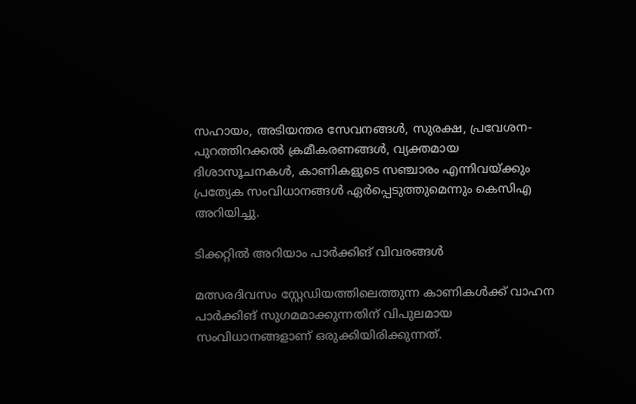സഹായം, അടിയന്തര സേവനങ്ങൾ, സുരക്ഷ, പ്രവേശന-പുറത്തിറക്കൽ ക്രമീകരണങ്ങൾ, വ്യക്തമായ ദിശാസൂചനകൾ, കാണികളുടെ സഞ്ചാരം എന്നിവയ്ക്കും പ്രത്യേക സംവിധാനങ്ങൾ ഏർപ്പെടുത്തുമെന്നും കെസിഎ അറിയിച്ചു.

ടിക്കറ്റിൽ അറിയാം പാർക്കിങ് വിവരങ്ങൾ

മത്സരദിവസം സ്റ്റേഡിയത്തിലെത്തുന്ന കാണികൾക്ക് വാഹന പാർക്കിങ് സുഗമമാക്കുന്നതിന് വിപുലമായ സംവിധാനങ്ങളാണ് ഒരുക്കിയിരിക്കുന്നത്.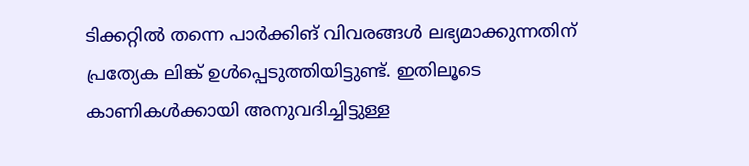ടിക്കറ്റിൽ തന്നെ പാർക്കിങ് വിവരങ്ങൾ ലഭ്യമാക്കുന്നതിന് പ്രത്യേക ലിങ്ക് ഉൾപ്പെടുത്തിയിട്ടുണ്ട്. ഇതിലൂടെ കാണികൾക്കായി അനുവദിച്ചിട്ടുള്ള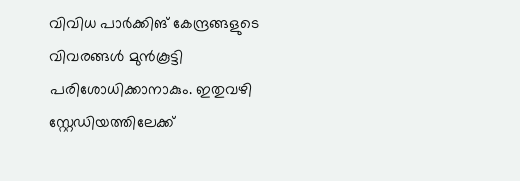വിവിധ പാർക്കിങ് കേന്ദ്രങ്ങളുടെ വിവരങ്ങൾ മുൻകൂട്ടി പരിശോധിക്കാനാകും. ഇതുവഴി സ്റ്റേഡിയത്തിലേക്ക്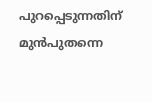പുറപ്പെടുന്നതിന് മുൻപുതന്നെ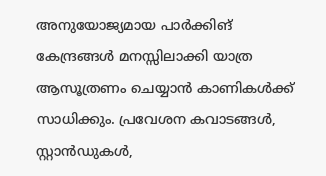അനുയോജ്യമായ പാർക്കിങ് കേന്ദ്രങ്ങൾ മനസ്സിലാക്കി യാത്ര ആസൂത്രണം ചെയ്യാൻ കാണികൾക്ക് സാധിക്കും. പ്രവേശന കവാടങ്ങൾ, സ്റ്റാൻഡുകൾ,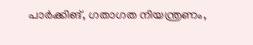പാർക്കിങ്, ഗതാഗത നിയന്ത്രണം,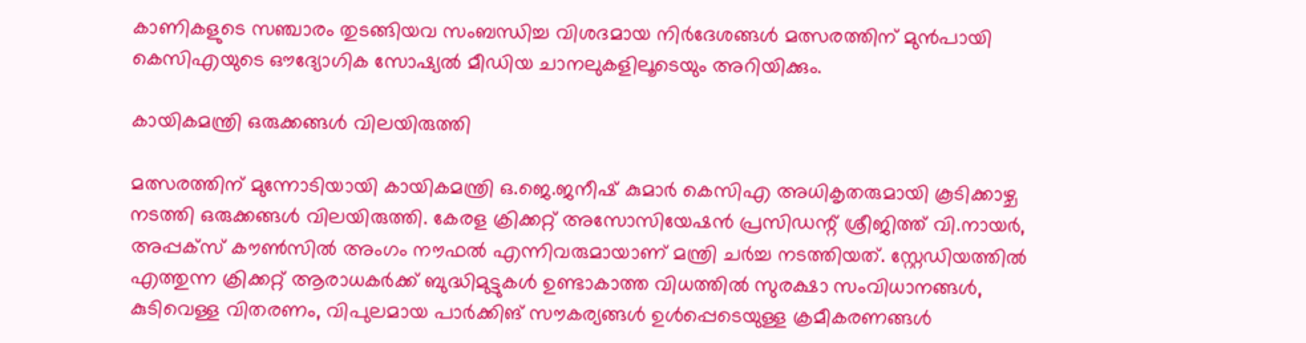കാണികളുടെ സഞ്ചാരം തുടങ്ങിയവ സംബന്ധിച്ച വിശദമായ നിർദേശങ്ങൾ മത്സരത്തിന് മുൻപായി കെസിഎയുടെ ഔദ്യോഗിക സോഷ്യൽ മീഡിയ ചാനലുകളിലൂടെയും അറിയിക്കും.

കായികമന്ത്രി ഒരുക്കങ്ങൾ വിലയിരുത്തി

മത്സരത്തിന് മുന്നോടിയായി കായികമന്ത്രി ഒ.ജെ.ജനീഷ് കുമാർ കെസിഎ അധികൃതരുമായി കൂടിക്കാഴ്ച നടത്തി ഒരുക്കങ്ങൾ വിലയിരുത്തി. കേരള ക്രിക്കറ്റ് അസോസിയേഷൻ പ്രസിഡന്റ് ശ്രീജിത്ത് വി.നായർ, അപ്പക്സ് കൗൺസിൽ അംഗം നൗഫൽ എന്നിവരുമായാണ് മന്ത്രി ചർച്ച നടത്തിയത്. സ്റ്റേഡിയത്തിൽ എത്തുന്ന ക്രിക്കറ്റ് ആരാധകർക്ക് ബുദ്ധിമുട്ടുകൾ ഉണ്ടാകാത്ത വിധത്തിൽ സുരക്ഷാ സംവിധാനങ്ങൾ, കുടിവെള്ള വിതരണം, വിപുലമായ പാർക്കിങ് സൗകര്യങ്ങൾ ഉൾപ്പെടെയുള്ള ക്രമീകരണങ്ങൾ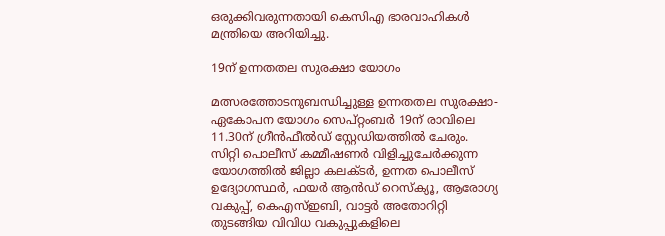ഒരുക്കിവരുന്നതായി കെസിഎ ഭാരവാഹികൾ മന്ത്രിയെ അറിയിച്ചു.

19ന് ഉന്നതതല സുരക്ഷാ യോഗം

മത്സരത്തോടനുബന്ധിച്ചുള്ള ഉന്നതതല സുരക്ഷാ-ഏകോപന യോഗം സെപ്റ്റംബർ 19ന് രാവിലെ 11.30ന് ഗ്രീൻഫീൽഡ് സ്റ്റേഡിയത്തിൽ ചേരും. സിറ്റി പൊലീസ് കമ്മീഷണർ വിളിച്ചുചേർക്കുന്ന യോഗത്തിൽ ജില്ലാ കലക്ടർ, ഉന്നത പൊലീസ് ഉദ്യോഗസ്ഥർ, ഫയർ ആൻഡ് റെസ്ക്യൂ, ആരോഗ്യ വകുപ്പ്, കെഎസ്ഇബി, വാട്ടർ അതോറിറ്റി തുടങ്ങിയ വിവിധ വകുപ്പുകളിലെ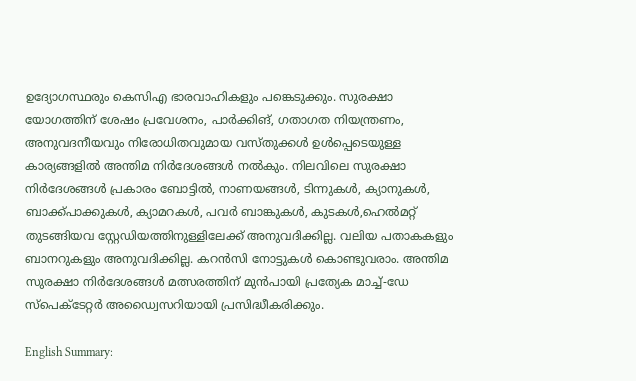ഉദ്യോഗസ്ഥരും കെസിഎ ഭാരവാഹികളും പങ്കെടുക്കും. സുരക്ഷാ യോഗത്തിന് ശേഷം പ്രവേശനം, പാർക്കിങ്, ഗതാഗത നിയന്ത്രണം, അനുവദനീയവും നിരോധിതവുമായ വസ്തുക്കൾ ഉൾപ്പെടെയുള്ള കാര്യങ്ങളിൽ അന്തിമ നിർദേശങ്ങൾ നൽകും. നിലവിലെ സുരക്ഷാ നിർദേശങ്ങൾ പ്രകാരം ബോട്ടിൽ, നാണയങ്ങൾ, ടിന്നുകൾ, ക്യാനുകൾ, ബാക്ക്പാക്കുകൾ, ക്യാമറകൾ, പവർ ബാങ്കുകൾ, കുടകൾ,ഹെൽമറ്റ് തുടങ്ങിയവ സ്റ്റേഡിയത്തിനുള്ളിലേക്ക് അനുവദിക്കില്ല. വലിയ പതാകകളും ബാനറുകളും അനുവദിക്കില്ല. കറൻസി നോട്ടുകൾ കൊണ്ടുവരാം. അന്തിമ സുരക്ഷാ നിർദേശങ്ങൾ മത്സരത്തിന് മുൻപായി പ്രത്യേക മാച്ച്-ഡേ സ്പെക്ടേറ്റർ അഡ്വൈസറിയായി പ്രസിദ്ധീകരിക്കും.

English Summary: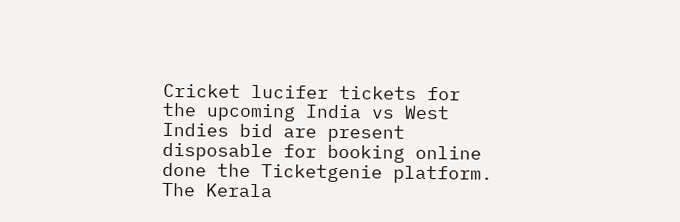Cricket lucifer tickets for the upcoming India vs West Indies bid are present disposable for booking online done the Ticketgenie platform. The Kerala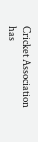Cricket Association has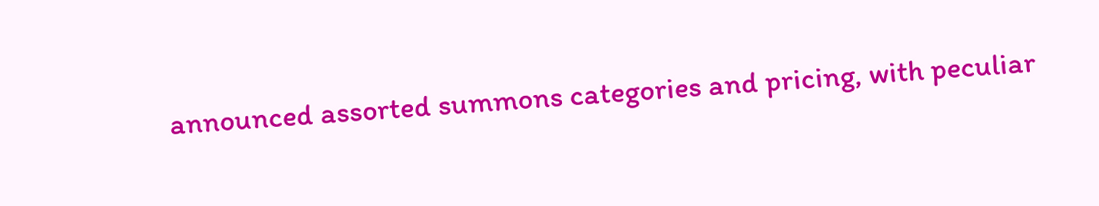announced assorted summons categories and pricing, with peculiar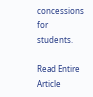concessions for students.

Read Entire Article